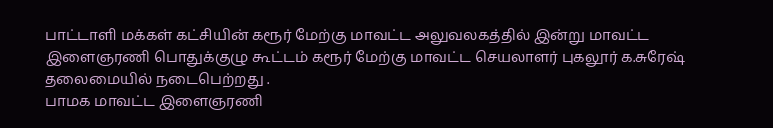பாட்டாளி மக்கள் கட்சியின் கரூர் மேற்கு மாவட்ட அலுவலகத்தில் இன்று மாவட்ட இளைஞரணி பொதுக்குழு கூட்டம் கரூர் மேற்கு மாவட்ட செயலாளர் புகலூர் க.சுரேஷ் தலைமையில் நடைபெற்றது .
பாமக மாவட்ட இளைஞரணி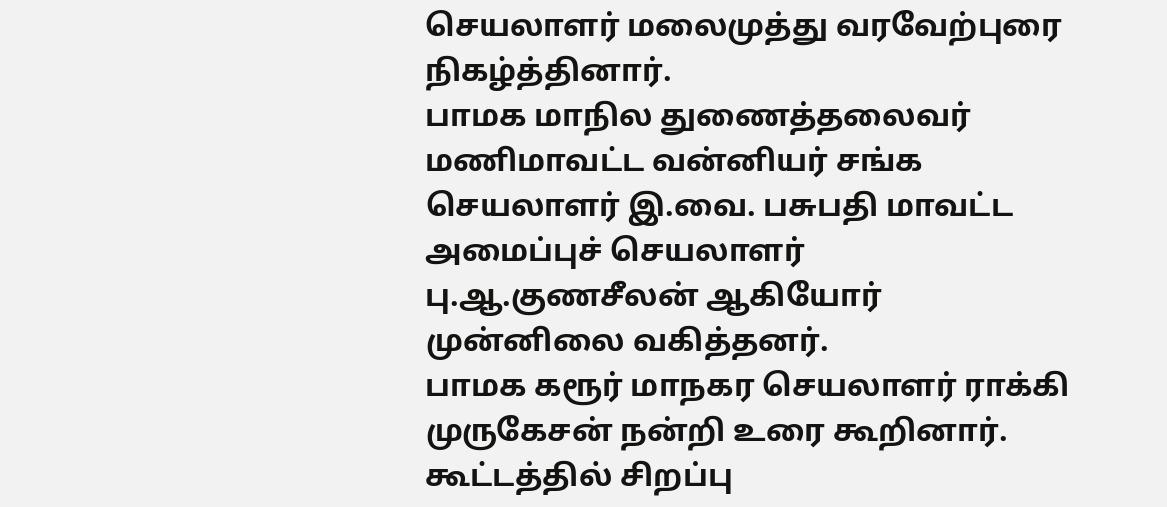செயலாளர் மலைமுத்து வரவேற்புரை நிகழ்த்தினார்.
பாமக மாநில துணைத்தலைவர் மணிமாவட்ட வன்னியர் சங்க செயலாளர் இ.வை. பசுபதி மாவட்ட அமைப்புச் செயலாளர் பு.ஆ.குணசீலன் ஆகியோர் முன்னிலை வகித்தனர்.
பாமக கரூர் மாநகர செயலாளர் ராக்கி முருகேசன் நன்றி உரை கூறினார். கூட்டத்தில் சிறப்பு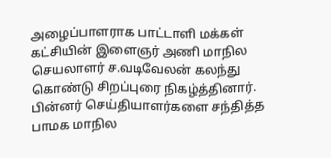அழைப்பாளராக பாட்டாளி மக்கள் கட்சியின் இளைஞர் அணி மாநில செயலாளர் ச.வடிவேலன் கலந்து கொண்டு சிறப்புரை நிகழ்த்தினார்.
பின்னர் செய்தியாளர்களை சந்தித்த பாமக மாநில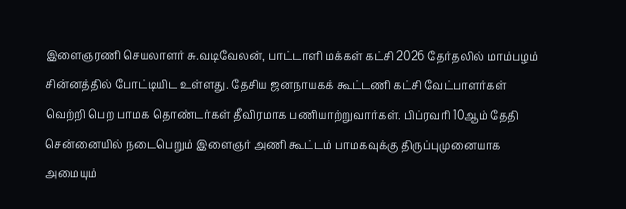இளைஞரணி செயலாளர் சு.வடிவேலன், பாட்டாளி மக்கள் கட்சி 2026 தேர்தலில் மாம்பழம் சின்னத்தில் போட்டியிட உள்ளது. தேசிய ஜனநாயகக் கூட்டணி கட்சி வேட்பாளர்கள் வெற்றி பெற பாமக தொண்டர்கள் தீவிரமாக பணியாற்றுவார்கள். பிப்ரவரி 10ஆம் தேதி சென்னையில் நடைபெறும் இளைஞர் அணி கூட்டம் பாமகவுக்கு திருப்புமுனையாக அமையும்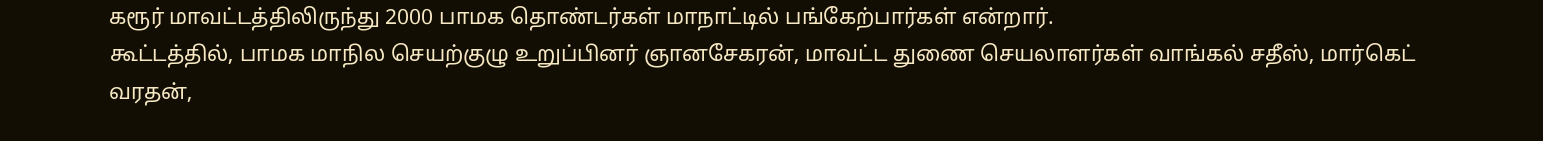கரூர் மாவட்டத்திலிருந்து 2000 பாமக தொண்டர்கள் மாநாட்டில் பங்கேற்பார்கள் என்றார்.
கூட்டத்தில், பாமக மாநில செயற்குழு உறுப்பினர் ஞானசேகரன், மாவட்ட துணை செயலாளர்கள் வாங்கல் சதீஸ், மார்கெட் வரதன்,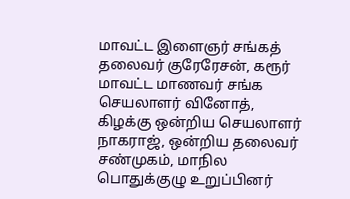மாவட்ட இளைஞர் சங்கத் தலைவர் குரேரேசன், கரூர் மாவட்ட மாணவர் சங்க செயலாளர் வினோத், கிழக்கு ஒன்றிய செயலாளர் நாகராஜ், ஒன்றிய தலைவர் சண்முகம், மாநில பொதுக்குழு உறுப்பினர்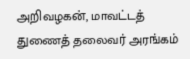அறிவழகன், மாவட்டத் துணைத் தலைவர் அரங்கம்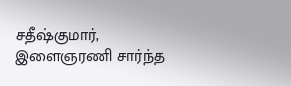சதீஷ்குமார், இளைஞரணி சார்ந்த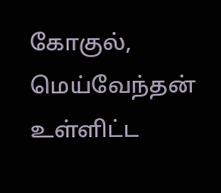கோகுல், மெய்வேந்தன் உள்ளிட்ட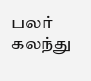பலர் கலந்து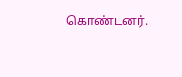கொண்டனர்.